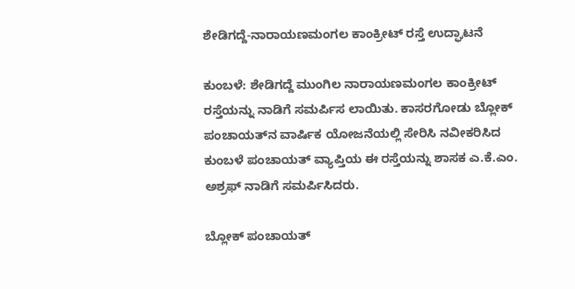ಶೇಡಿಗದ್ದೆ-ನಾರಾಯಣಮಂಗಲ ಕಾಂಕ್ರೀಟ್ ರಸ್ತೆ ಉದ್ಘಾಟನೆ

ಕುಂಬಳೆ: ಶೇಡಿಗದ್ದೆ ಮುಂಗಿಲ ನಾರಾಯಣಮಂಗಲ ಕಾಂಕ್ರೀಟ್ ರಸ್ತೆಯನ್ನು ನಾಡಿಗೆ ಸಮರ್ಪಿಸ ಲಾಯಿತು. ಕಾಸರಗೋಡು ಬ್ಲೋಕ್ ಪಂಚಾಯತ್‌ನ ವಾರ್ಷಿಕ ಯೋಜನೆಯಲ್ಲಿ ಸೇರಿಸಿ ನವೀಕರಿಸಿದ ಕುಂಬಳೆ ಪಂಚಾಯತ್ ವ್ಯಾಪ್ತಿಯ ಈ ರಸ್ತೆಯನ್ನು ಶಾಸಕ ಎ.ಕೆ.ಎಂ. ಅಶ್ರಫ್ ನಾಡಿಗೆ ಸಮರ್ಪಿಸಿದರು.

ಬ್ಲೋಕ್ ಪಂಚಾಯತ್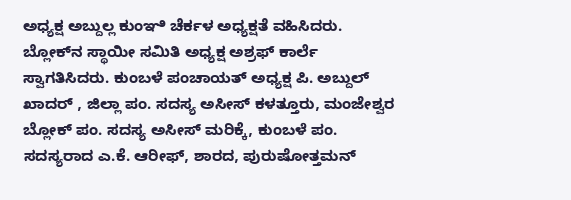ಅಧ್ಯಕ್ಷ ಅಬ್ದುಲ್ಲ ಕುಂಞಿ ಚೆರ್ಕಳ ಅಧ್ಯಕ್ಷತೆ ವಹಿಸಿದರು. ಬ್ಲೋಕ್‌ನ ಸ್ಥಾಯೀ ಸಮಿತಿ ಅಧ್ಯಕ್ಷ ಅಶ್ರಫ್ ಕಾರ್ಲೆ ಸ್ವಾಗತಿಸಿದರು. ಕುಂಬಳೆ ಪಂಚಾಯತ್ ಅಧ್ಯಕ್ಷ ಪಿ. ಅಬ್ದುಲ್ ಖಾದರ್ , ಜಿಲ್ಲಾ ಪಂ. ಸದಸ್ಯ ಅಸೀಸ್ ಕಳತ್ತೂರು, ಮಂಜೇಶ್ವರ ಬ್ಲೋಕ್ ಪಂ. ಸದಸ್ಯ ಅಸೀಸ್ ಮರಿಕ್ಕೆ, ಕುಂಬಳೆ ಪಂ. ಸದಸ್ಯರಾದ ಎ.ಕೆ. ಆರೀಫ್, ಶಾರದ, ಪುರುಷೋತ್ತಮನ್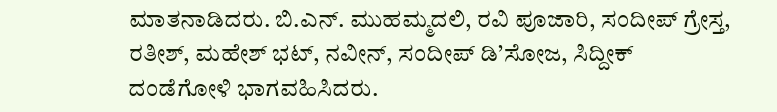ಮಾತನಾಡಿದರು. ಬಿ.ಎನ್. ಮುಹಮ್ಮದಲಿ, ರವಿ ಪೂಜಾರಿ, ಸಂದೀಪ್ ಗ್ರೇಸ್ತ, ರತೀಶ್, ಮಹೇಶ್ ಭಟ್, ನವೀನ್, ಸಂದೀಪ್ ಡಿ’ಸೋಜ, ಸಿದ್ದೀಕ್ ದಂಡೆಗೋಳಿ ಭಾಗವಹಿಸಿದರು.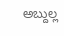ಅಬ್ದುಲ್ಲ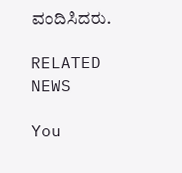ವಂದಿಸಿದರು.

RELATED NEWS

You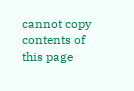cannot copy contents of this page